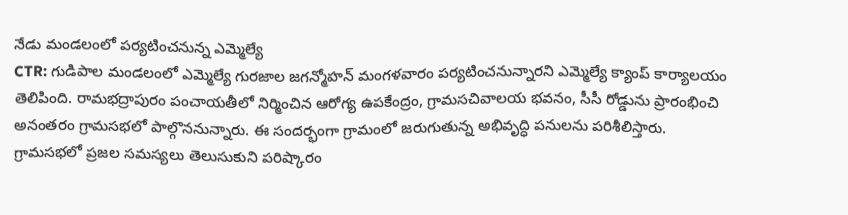నేడు మండలంలో పర్యటించనున్న ఎమ్మెల్యే
CTR: గుడిపాల మండలంలో ఎమ్మెల్యే గురజాల జగన్మోహన్ మంగళవారం పర్యటించనున్నారని ఎమ్మెల్యే క్యాంప్ కార్యాలయం తెలిపింది. రామభద్రాపురం పంచాయతీలో నిర్మించిన ఆరోగ్య ఉపకేంద్రం, గ్రామసచివాలయ భవనం, సీసీ రోడ్డును ప్రారంభించి అనంతరం గ్రామసభలో పాల్గొననున్నారు. ఈ సందర్భంగా గ్రామంలో జరుగుతున్న అభివృద్ధి పనులను పరిశీలిస్తారు. గ్రామసభలో ప్రజల సమస్యలు తెలుసుకుని పరిష్కారం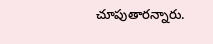చూపుతారన్నారు.